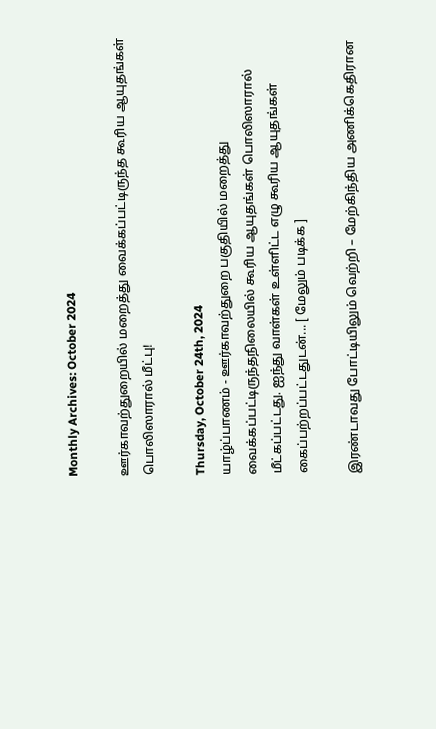Monthly Archives: October 2024

ஊர்காவற்துறையில் மறைத்து வைக்கப்பட்டிருந்த கூரிய ஆயுதங்கள் பொலிஸாரால் மீட்பு!

Thursday, October 24th, 2024
யாழ்ப்பாணம் - ஊர்காவற்துறை பகுதியில் மறைத்து வைக்கப்பட்டிருந்தநிலையில் கூரிய ஆயுதங்கள் பொலிஸாரால் மீட்கப்பட்டது. ஐந்து வாள்கள் உள்ளிட்ட எழு கூரிய ஆயுதங்கள் கைப்பற்றப்பட்டதுடன்... [ மேலும் படிக்க ]

இரண்டாவது போட்டியிலும் வெற்றி – மேற்கிந்திய அணிக்கெதிரான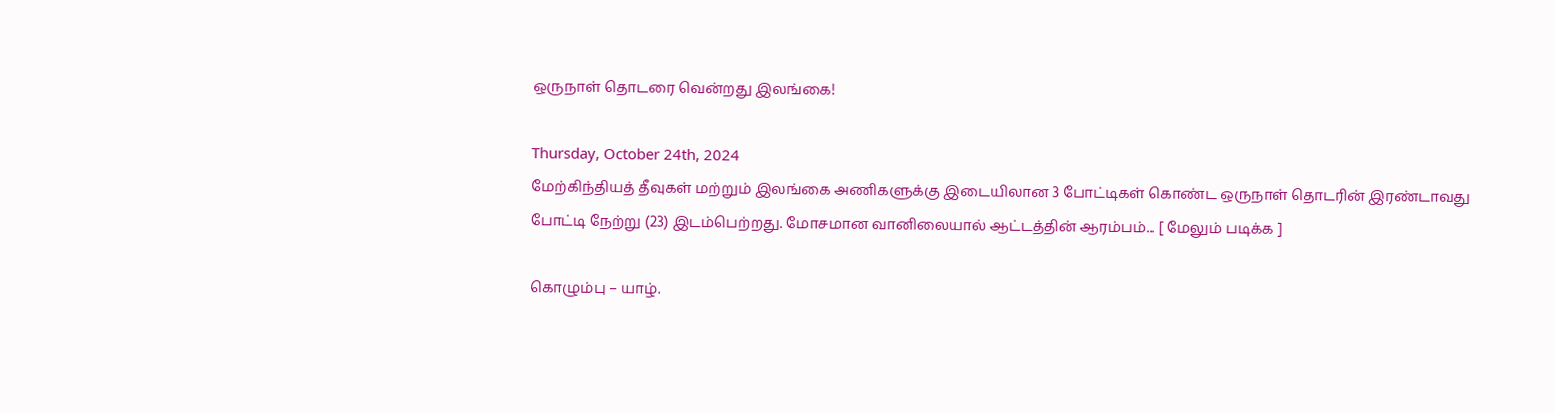ஒருநாள் தொடரை வென்றது இலங்கை!

Thursday, October 24th, 2024
மேற்கிந்தியத் தீவுகள் மற்றும் இலங்கை அணிகளுக்கு இடையிலான 3 போட்டிகள் கொண்ட ஒருநாள் தொடரின் இரண்டாவது போட்டி நேற்று (23) இடம்பெற்றது. மோசமான வானிலையால் ஆட்டத்தின் ஆரம்பம்... [ மேலும் படிக்க ]

கொழும்பு – யாழ்.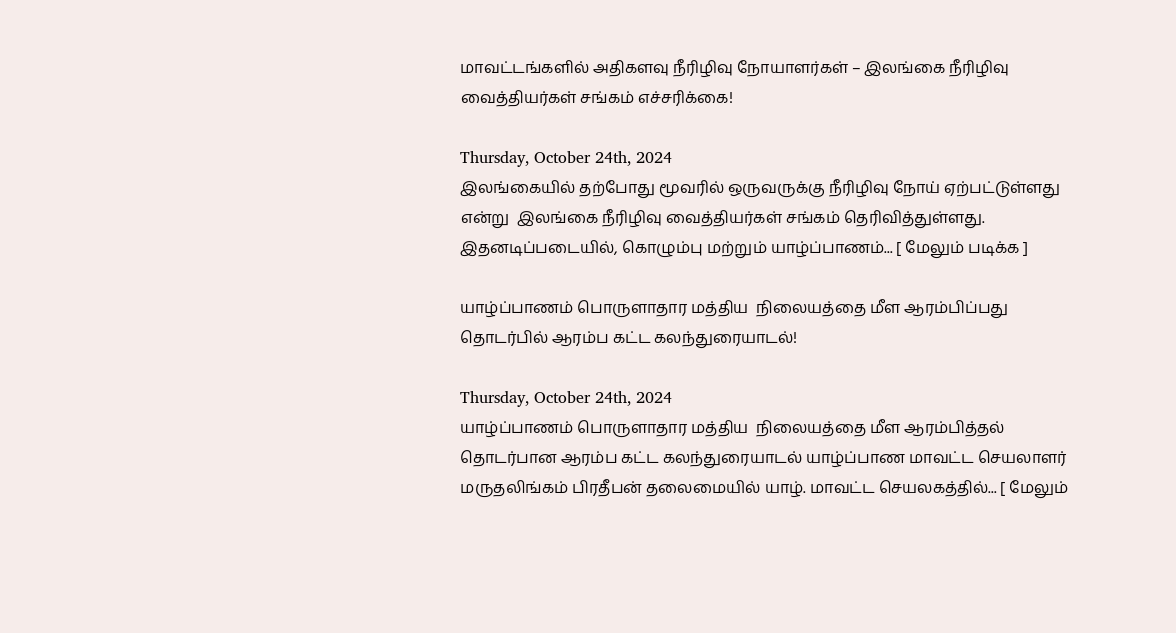மாவட்டங்களில் அதிகளவு நீரிழிவு நோயாளர்கள் – இலங்கை நீரிழிவு வைத்தியர்கள் சங்கம் எச்சரிக்கை!

Thursday, October 24th, 2024
இலங்கையில் தற்போது மூவரில் ஒருவருக்கு நீரிழிவு நோய் ஏற்பட்டுள்ளது என்று  இலங்கை நீரிழிவு வைத்தியர்கள் சங்கம் தெரிவித்துள்ளது. இதனடிப்படையில், கொழும்பு மற்றும் யாழ்ப்பாணம்... [ மேலும் படிக்க ]

யாழ்ப்பாணம் பொருளாதார மத்திய  நிலையத்தை மீள ஆரம்பிப்பது தொடர்பில் ஆரம்ப கட்ட கலந்துரையாடல்!

Thursday, October 24th, 2024
யாழ்ப்பாணம் பொருளாதார மத்திய  நிலையத்தை மீள ஆரம்பித்தல்  தொடர்பான ஆரம்ப கட்ட கலந்துரையாடல் யாழ்ப்பாண மாவட்ட செயலாளர் மருதலிங்கம் பிரதீபன் தலைமையில் யாழ். மாவட்ட செயலகத்தில்... [ மேலும்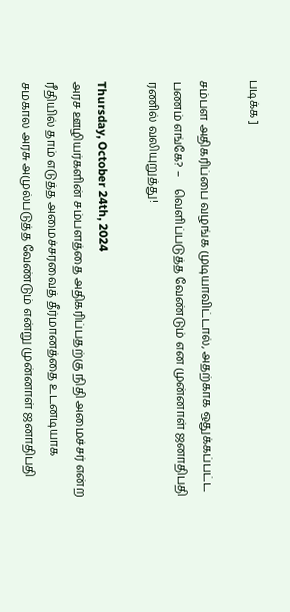படிக்க ]

சம்பள அதிகரிப்பை வழங்க முடியாவிட்டால், அதற்காக ஒதுக்கப்பட்ட பணம் எங்கே? –    வெளிப்படுத்த வேண்டும் என முன்னாள் ஜனாதிபதி ரணில் வலியுறுத்து!

Thursday, October 24th, 2024
அரச ஊழியர்களின் சம்பளத்தை அதிகரிப்பதற்கு நிதி அமைச்சர் என்ற ரீதியில் தாம் எடுத்த அமைச்சரவைத் தீர்மானத்தை உடனடியாக சமகால அரசு அமுல்படுத்த வேண்டும் என்று முன்னாள் ஜனாதிபதி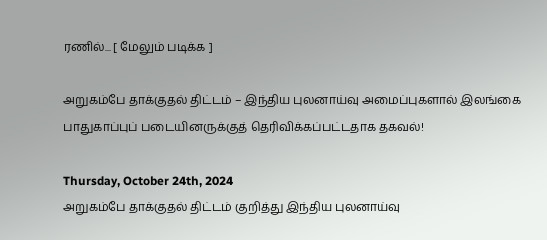ரணில்... [ மேலும் படிக்க ]

அறுகம்பே தாக்குதல் திட்டம் – இந்திய புலனாய்வு அமைப்புகளால் இலங்கை பாதுகாப்புப் படையினருக்குத் தெரிவிக்கப்பட்டதாக தகவல்!

Thursday, October 24th, 2024
அறுகம்பே தாக்குதல் திட்டம் குறித்து இந்திய புலனாய்வு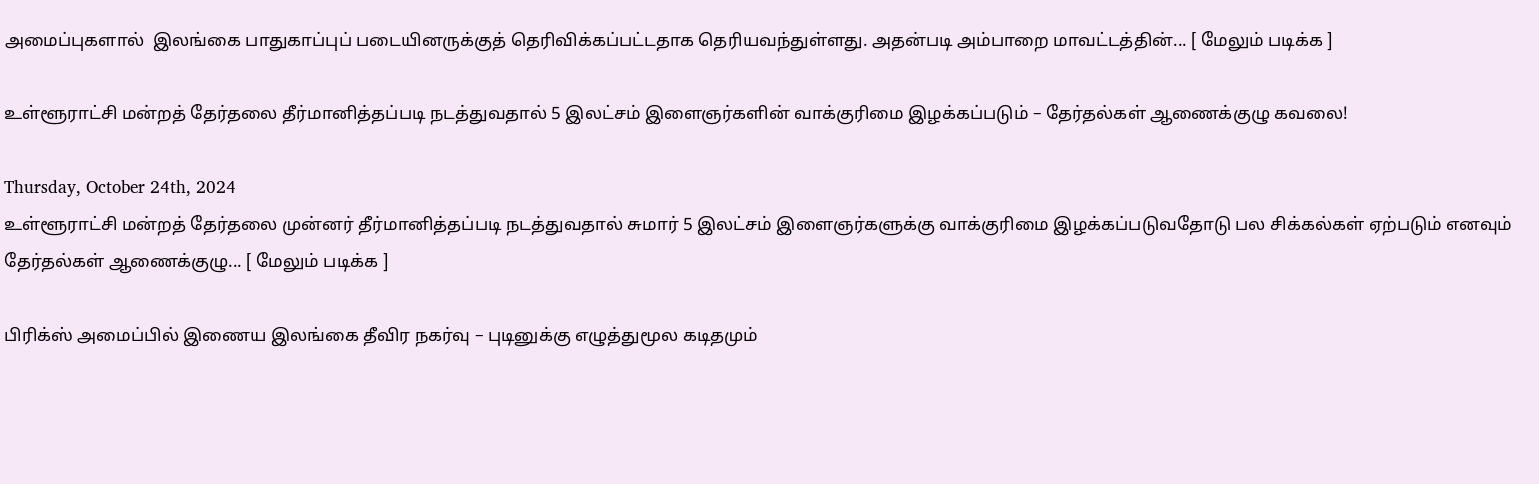அமைப்புகளால்  இலங்கை பாதுகாப்புப் படையினருக்குத் தெரிவிக்கப்பட்டதாக தெரியவந்துள்ளது. அதன்படி அம்பாறை மாவட்டத்தின்... [ மேலும் படிக்க ]

உள்ளூராட்சி மன்றத் தேர்தலை தீர்மானித்தப்படி நடத்துவதால் 5 இலட்சம் இளைஞர்களின் வாக்குரிமை இழக்கப்படும் – தேர்தல்கள் ஆணைக்குழு கவலை!

Thursday, October 24th, 2024
உள்ளூராட்சி மன்றத் தேர்தலை முன்னர் தீர்மானித்தப்படி நடத்துவதால் சுமார் 5 இலட்சம் இளைஞர்களுக்கு வாக்குரிமை இழக்கப்படுவதோடு பல சிக்கல்கள் ஏற்படும் எனவும் தேர்தல்கள் ஆணைக்குழு... [ மேலும் படிக்க ]

பிரிக்ஸ் அமைப்பில் இணைய இலங்கை தீவிர நகர்வு – புடினுக்கு எழுத்துமூல கடிதமும்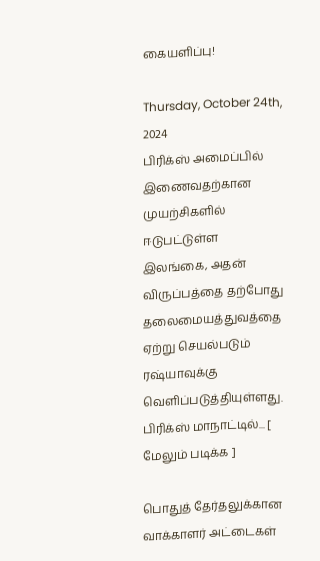கையளிப்பு!

Thursday, October 24th, 2024
பிரிக்ஸ் அமைப்பில் இணைவதற்கான முயற்சிகளில் ஈடுபட்டுள்ள இலங்கை, அதன் விருப்பத்தை தற்போது தலைமையத்துவத்தை ஏற்று செயல்படும் ரஷ்யாவுக்கு வெளிப்படுத்தியுள்ளது. பிரிக்ஸ் மாநாட்டில்... [ மேலும் படிக்க ]

பொதுத் தேர்தலுக்கான வாக்காளர் அட்டைகள்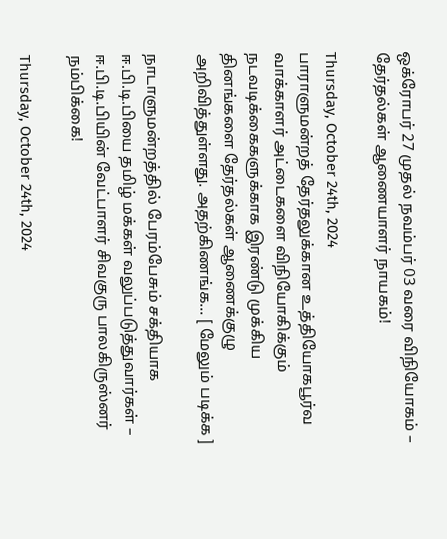ஒக்ரோபர் 27 முதல் நவம்பர் 03 வரை விநியோகம் – தேர்தல்கள் ஆணையாளர் நாயகம்!

Thursday, October 24th, 2024
பாராளுமன்றத் தேர்தலுக்கான உத்தியோகபூர்வ வாக்காளர் அட்டைகளை விநியோகிக்கும் நடவடிக்கைகளுக்காக இரண்டு முக்கிய தினங்களை தேர்தல்கள் ஆணைக்குழு அறிவித்துள்ளது. அதற்கிணங்க... [ மேலும் படிக்க ]

நாடாளுமன்றத்தில் பேரம்பேசும் சக்தியாக ஈ.பி.டி.பியை தமிழ் மக்கள் வலுப்படுத்துவார்கள் – ஈ.பி.டி.பியின் வேட்பாளர் சிவகுரு பாலகிருஸ்னர் நம்பிக்கை!

Thursday, October 24th, 2024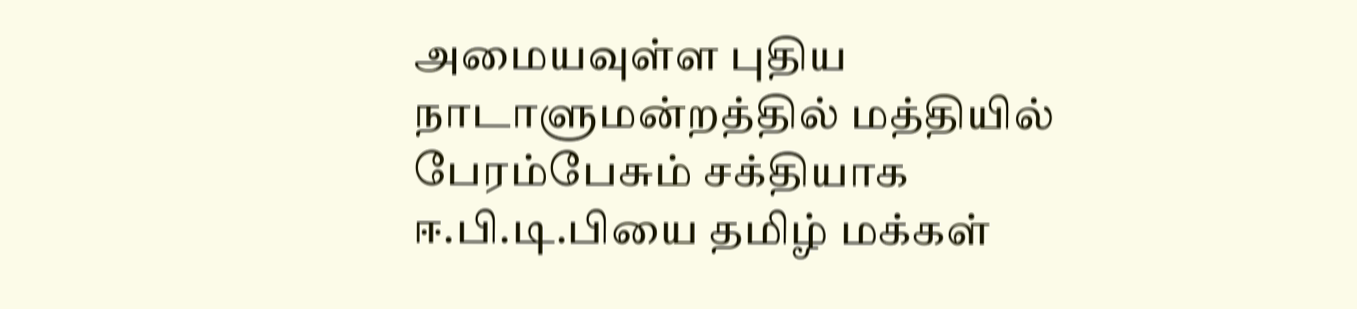அமையவுள்ள புதிய நாடாளுமன்றத்தில் மத்தியில் பேரம்பேசும் சக்தியாக ஈ.பி.டி.பியை தமிழ் மக்கள்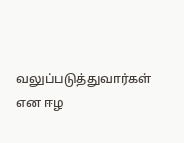வலுப்படுத்துவார்கள் என ஈழ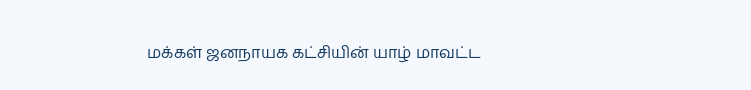மக்கள் ஜனநாயக கட்சியின் யாழ் மாவட்ட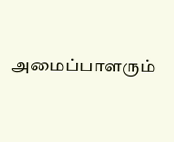அமைப்பாளரும்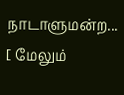நாடாளுமன்ற... [ மேலும்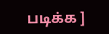படிக்க ]